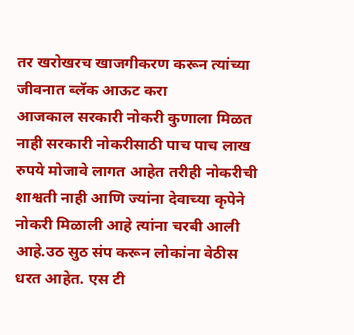तर खरोखरच खाजगीकरण करून त्यांच्या जीवनात ब्लॅक आऊट करा
आजकाल सरकारी नोकरी कुणाला मिळत नाही सरकारी नोकरीसाठी पाच पाच लाख रुपये मोजावे लागत आहेत तरीही नोकरीची शाश्वती नाही आणि ज्यांना देवाच्या कृपेने नोकरी मिळाली आहे त्यांना चरबी आली आहे.उठ सुठ संप करून लोकांना वेठीस धरत आहेत. एस टी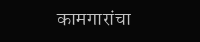कामगारांचा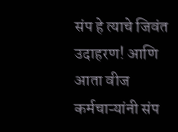संप हे त्याचे जिवंत उदाहरण! आणि आता वीज कर्मचाऱ्यांनी संप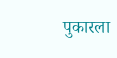पुकारला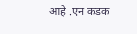आहे .एन कडक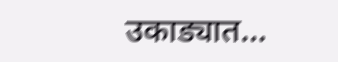उकाड्यात…